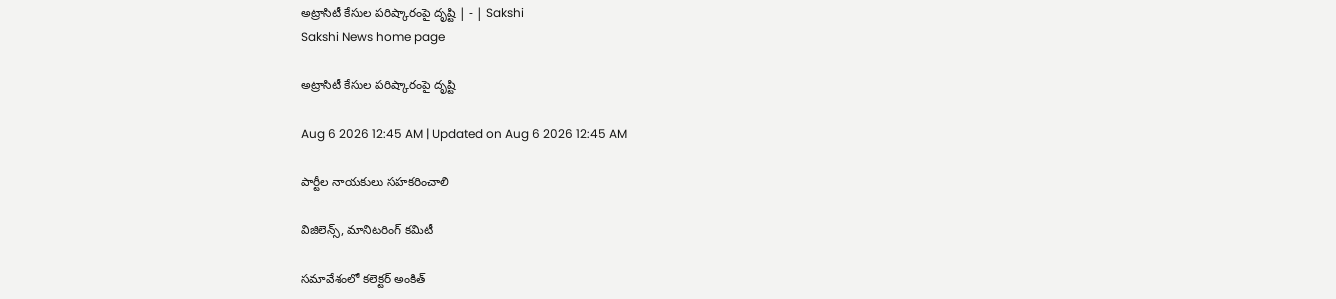అట్రాసిటీ కేసుల పరిష్కారంపై దృష్టి | - | Sakshi
Sakshi News home page

అట్రాసిటీ కేసుల పరిష్కారంపై దృష్టి

Aug 6 2026 12:45 AM | Updated on Aug 6 2026 12:45 AM

పార్టీల నాయకులు సహకరించాలి

విజిలెన్స్‌, మానిటరింగ్‌ కమిటీ

సమావేశంలో కలెక్టర్‌ అంకిత్‌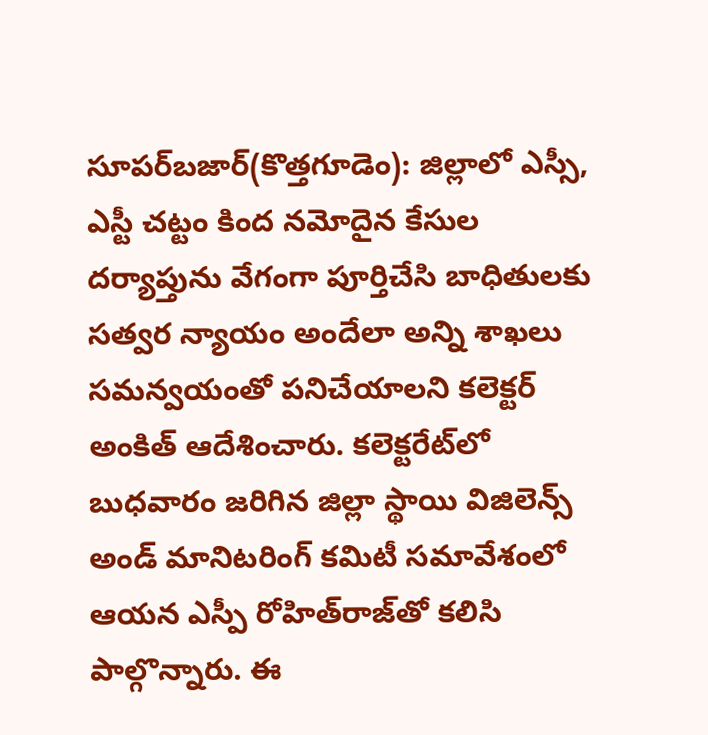సూపర్‌బజార్‌(కొత్తగూడెం): జిల్లాలో ఎస్సీ, ఎస్టీ చట్టం కింద నమోదైన కేసుల దర్యాప్తును వేగంగా పూర్తిచేసి బాధితులకు సత్వర న్యాయం అందేలా అన్ని శాఖలు సమన్వయంతో పనిచేయాలని కలెక్టర్‌ అంకిత్‌ ఆదేశించారు. కలెక్టరేట్‌లో బుధవారం జరిగిన జిల్లా స్థాయి విజిలెన్స్‌ అండ్‌ మానిటరింగ్‌ కమిటీ సమావేశంలో ఆయన ఎస్పీ రోహిత్‌రాజ్‌తో కలిసి పాల్గొన్నారు. ఈ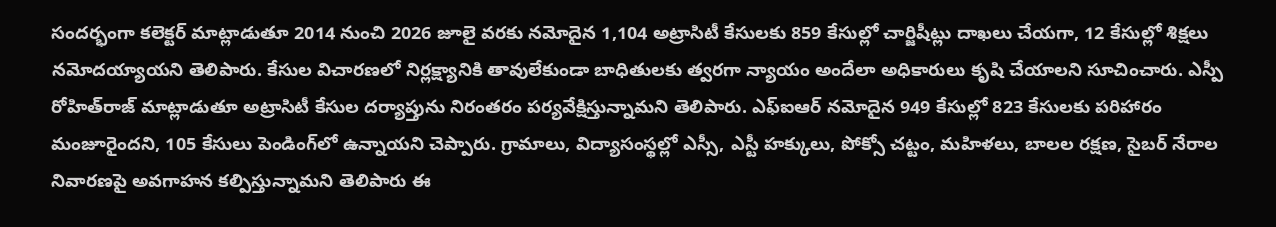సందర్భంగా కలెక్టర్‌ మాట్లాడుతూ 2014 నుంచి 2026 జూలై వరకు నమోదైన 1,104 అట్రాసిటీ కేసులకు 859 కేసుల్లో చార్జిషీట్లు దాఖలు చేయగా, 12 కేసుల్లో శిక్షలు నమోదయ్యాయని తెలిపారు. కేసుల విచారణలో నిర్లక్ష్యానికి తావులేకుండా బాధితులకు త్వరగా న్యాయం అందేలా అధికారులు కృషి చేయాలని సూచించారు. ఎస్పీ రోహిత్‌రాజ్‌ మాట్లాడుతూ అట్రాసిటీ కేసుల దర్యాప్తును నిరంతరం పర్యవేక్షిస్తున్నామని తెలిపారు. ఎఫ్‌ఐఆర్‌ నమోదైన 949 కేసుల్లో 823 కేసులకు పరిహారం మంజూరైందని, 105 కేసులు పెండింగ్‌లో ఉన్నాయని చెప్పారు. గ్రామాలు, విద్యాసంస్థల్లో ఎస్సీ, ఎస్టీ హక్కులు, పోక్సో చట్టం, మహిళలు, బాలల రక్షణ, సైబర్‌ నేరాల నివారణపై అవగాహన కల్పిస్తున్నామని తెలిపారు ఈ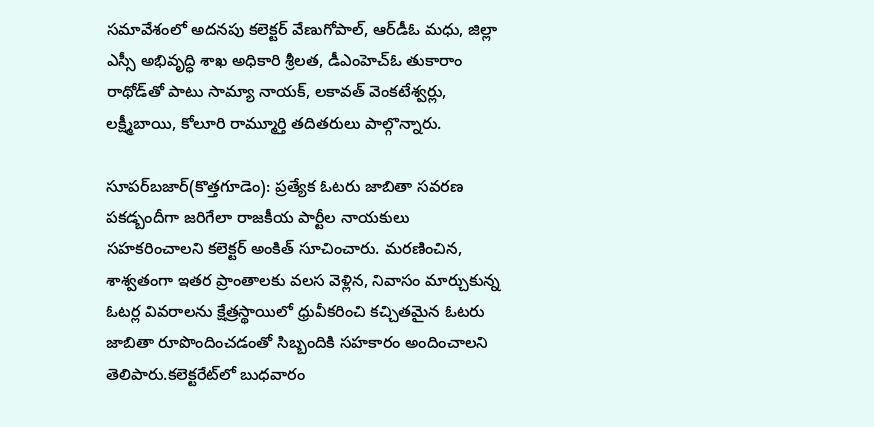సమావేశంలో అదనపు కలెక్టర్‌ వేణుగోపాల్‌, ఆర్‌డీఓ మధు, జిల్లా ఎస్సీ అభివృద్ధి శాఖ అధికారి శ్రీలత, డీఎంహెచ్‌ఓ తుకారాం రాథోడ్‌తో పాటు సామ్యా నాయక్‌, లకావత్‌ వెంకటేశ్వర్లు, లక్ష్మీబాయి, కోలూరి రామ్మూర్తి తదితరులు పాల్గొన్నారు.

సూపర్‌బజార్‌(కొత్తగూడెం): ప్రత్యేక ఓటరు జాబితా సవరణ పకడ్బందీగా జరిగేలా రాజకీయ పార్టీల నాయకులు సహకరించాలని కలెక్టర్‌ అంకిత్‌ సూచించారు. మరణించిన, శాశ్వతంగా ఇతర ప్రాంతాలకు వలస వెళ్లిన, నివాసం మార్చుకున్న ఓటర్ల వివరాలను క్షేత్రస్థాయిలో ధ్రువీకరించి కచ్చితమైన ఓటరు జాబితా రూపొందించడంతో సిబ్బందికి సహకారం అందించాలని తెలిపారు.కలెక్టరేట్‌లో బుధవారం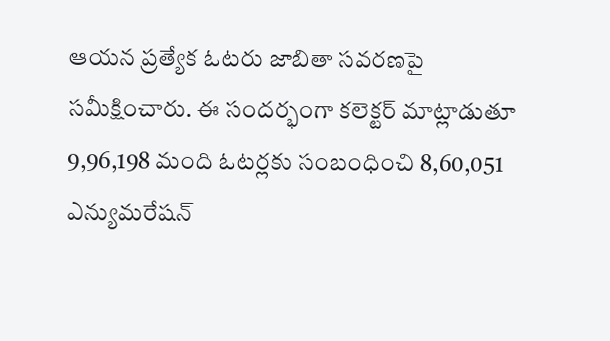ఆయన ప్రత్యేక ఓటరు జాబితా సవరణపై సమీక్షించారు. ఈ సందర్భంగా కలెక్టర్‌ మాట్లాడుతూ 9,96,198 మంది ఓటర్లకు సంబంధించి 8,60,051 ఎన్యుమరేషన్‌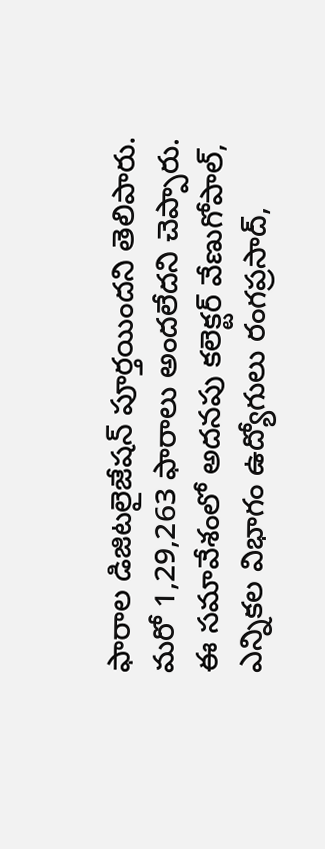ఫారాల డిజిటలైజేషన్‌ పూర్తయిందని తెలిపారు. మరో 1,29,263 ఫారాలు అందలేదని చెప్పారు. ఈ సమావేశంలో అదనపు కలెక్టర్‌ వేణుగోపాల్‌, ఎన్నికల విభాగం ఉద్యోగులు రంగప్రసాద్‌,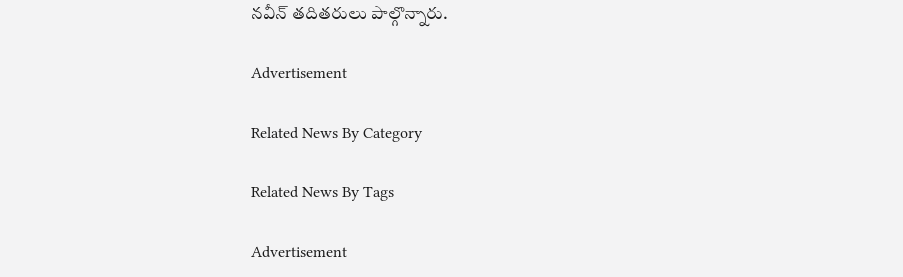నవీన్‌ తదితరులు పాల్గొన్నారు.

Advertisement

Related News By Category

Related News By Tags

Advertisement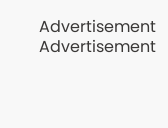Advertisement
Advertisement